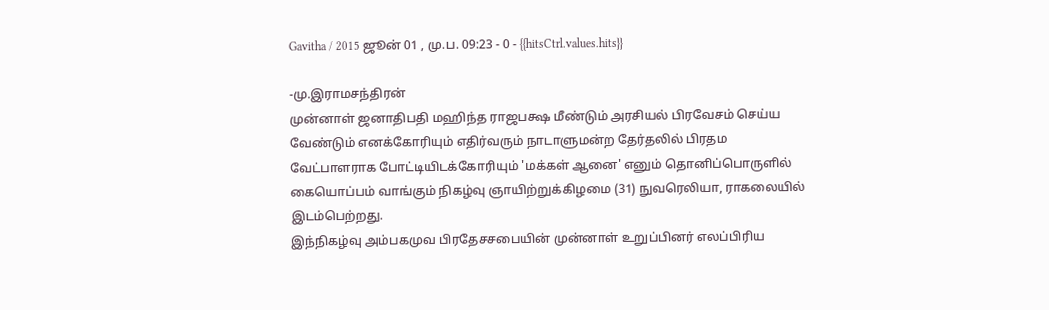Gavitha / 2015 ஜூன் 01 , மு.ப. 09:23 - 0 - {{hitsCtrl.values.hits}}

-மு.இராமசந்திரன்
முன்னாள் ஜனாதிபதி மஹிந்த ராஜபக்ஷ மீண்டும் அரசியல் பிரவேசம் செய்ய வேண்டும் எனக்கோரியும் எதிர்வரும் நாடாளுமன்ற தேர்தலில் பிரதம வேட்பாளராக போட்டியிடக்கோரியும் 'மக்கள் ஆனை' எனும் தொனிப்பொருளில் கையொப்பம் வாங்கும் நிகழ்வு ஞாயிற்றுக்கிழமை (31) நுவரெலியா, ராகலையில் இடம்பெற்றது.
இந்நிகழ்வு அம்பகமுவ பிரதேசசபையின் முன்னாள் உறுப்பினர் எலப்பிரிய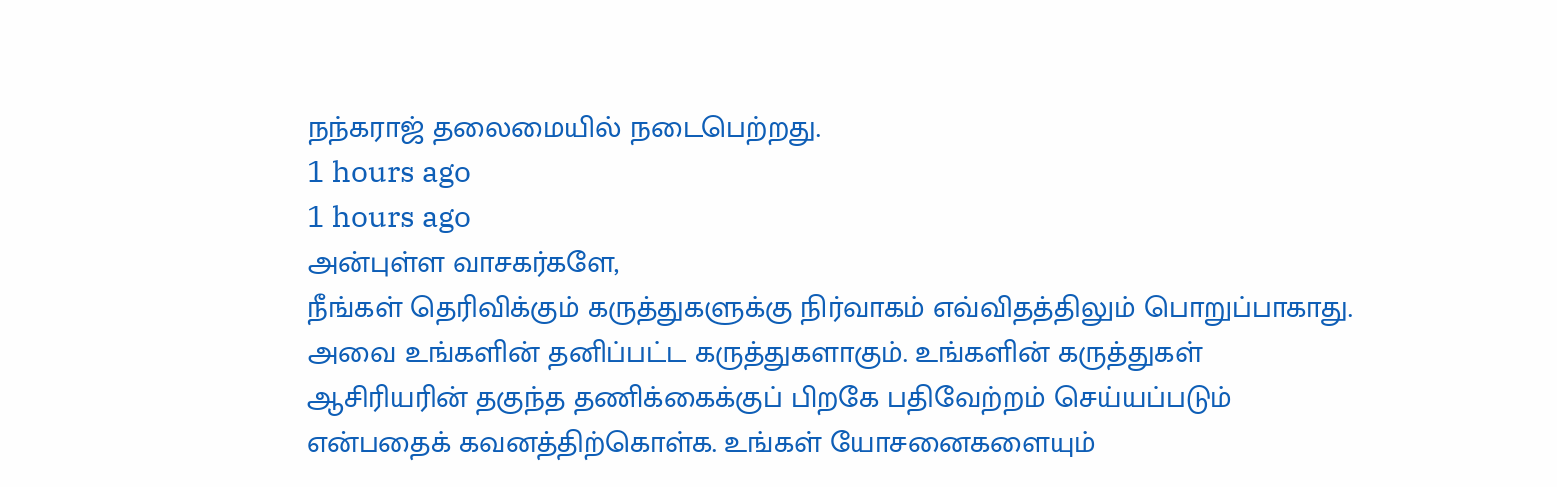நந்கராஜ் தலைமையில் நடைபெற்றது.
1 hours ago
1 hours ago
அன்புள்ள வாசகர்களே,
நீங்கள் தெரிவிக்கும் கருத்துகளுக்கு நிர்வாகம் எவ்விதத்திலும் பொறுப்பாகாது. அவை உங்களின் தனிப்பட்ட கருத்துகளாகும். உங்களின் கருத்துகள் ஆசிரியரின் தகுந்த தணிக்கைக்குப் பிறகே பதிவேற்றம் செய்யப்படும் என்பதைக் கவனத்திற்கொள்க. உங்கள் யோசனைகளையும்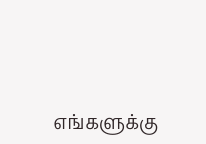எங்களுக்கு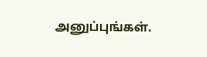அனுப்புங்கள்.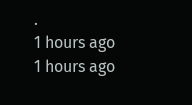.
1 hours ago
1 hours ago